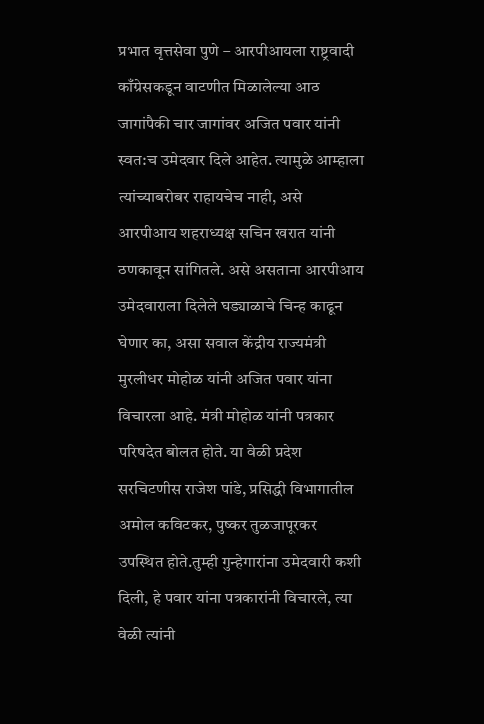प्रभात वृत्तसेवा पुणे – आरपीआयला राष्ट्रवादी काँग्रेसकडून वाटणीत मिळालेल्या आठ जागांपैकी चार जागांवर अजित पवार यांनी स्वत:च उमेदवार दिले आहेत. त्यामुळे आम्हाला त्यांच्याबरोबर राहायचेच नाही, असे आरपीआय शहराध्यक्ष सचिन खरात यांनी ठणकावून सांगितले. असे असताना आरपीआय उमेदवाराला दिलेले घड्याळाचे चिन्ह काढून घेणार का, असा सवाल केंद्रीय राज्यमंत्री मुरलीधर मोहोळ यांनी अजित पवार यांना विचारला आहे. मंत्री मोहोळ यांनी पत्रकार परिषदेत बोलत होते. या वेळी प्रदेश सरचिटणीस राजेश पांडे, प्रसिद्धी विभागातील अमोल कविटकर, पुष्कर तुळजापूरकर उपस्थित होते.तुम्ही गुन्हेगारांना उमेदवारी कशी दिली, हे पवार यांना पत्रकारांनी विचारले, त्या वेळी त्यांनी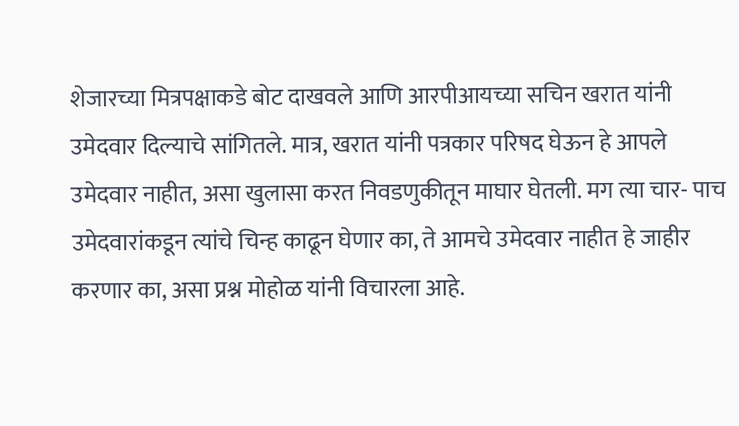शेजारच्या मित्रपक्षाकडे बोट दाखवले आणि आरपीआयच्या सचिन खरात यांनी उमेदवार दिल्याचे सांगितले. मात्र, खरात यांनी पत्रकार परिषद घेऊन हे आपले उमेदवार नाहीत, असा खुलासा करत निवडणुकीतून माघार घेतली. मग त्या चार- पाच उमेदवारांकडून त्यांचे चिन्ह काढून घेणार का, ते आमचे उमेदवार नाहीत हे जाहीर करणार का, असा प्रश्न मोहोळ यांनी विचारला आहे.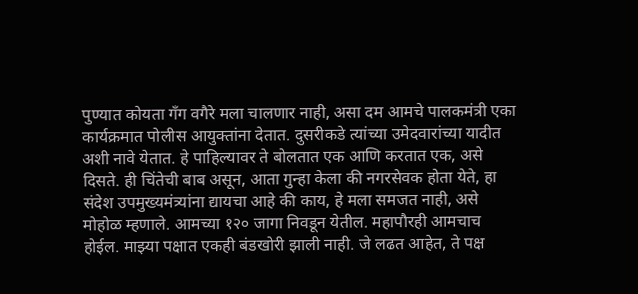पुण्यात कोयता गँग वगैरे मला चालणार नाही, असा दम आमचे पालकमंत्री एका कार्यक्रमात पोलीस आयुक्तांना देतात. दुसरीकडे त्यांच्या उमेदवारांच्या यादीत अशी नावे येतात. हे पाहिल्यावर ते बोलतात एक आणि करतात एक, असे दिसते. ही चिंतेची बाब असून, आता गुन्हा केला की नगरसेवक होता येते, हा संदेश उपमुख्यमंत्र्यांना द्यायचा आहे की काय, हे मला समजत नाही, असे मोहोळ म्हणाले. आमच्या १२० जागा निवडून येतील. महापौरही आमचाच होईल. माझ्या पक्षात एकही बंडखोरी झाली नाही. जे लढत आहेत, ते पक्ष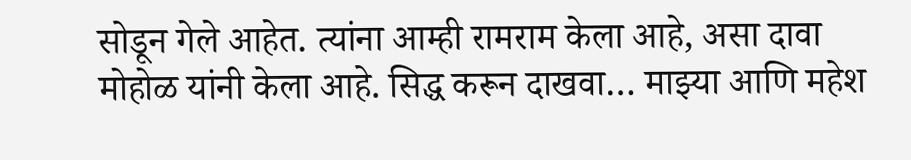सोडून गेले आहेत. त्यांना आम्ही रामराम केला आहे, असा दावा मोहोळ यांनी केला आहे. सिद्ध करून दाखवा… माझ्या आणि महेश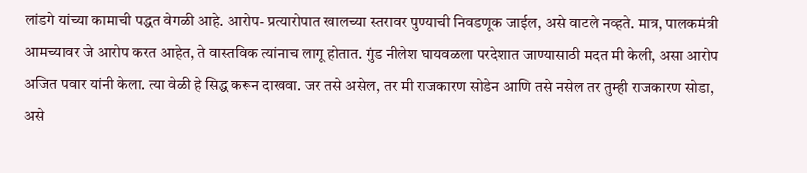लांडगे यांच्या कामाची पद्धत वेगळी आहे. आरोप- प्रत्यारोपात खालच्या स्तरावर पुण्याची निवडणूक जाईल, असे वाटले नव्हते. मात्र, पालकमंत्री आमच्यावर जे आरोप करत आहेत, ते वास्तविक त्यांनाच लागू होतात. गुंड नीलेश घायवळला परदेशात जाण्यासाठी मदत मी केली, असा आरोप अजित पवार यांनी केला. त्या वेळी हे सिद्ध करून दाखवा. जर तसे असेल, तर मी राजकारण सोडेन आणि तसे नसेल तर तुम्ही राजकारण सोडा, असे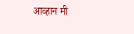आव्हान मी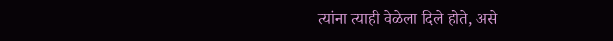त्यांना त्याही वेळेला दिले होते, असे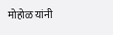मोहोळ यांनी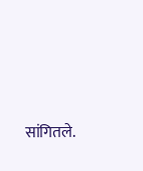सांगितले.